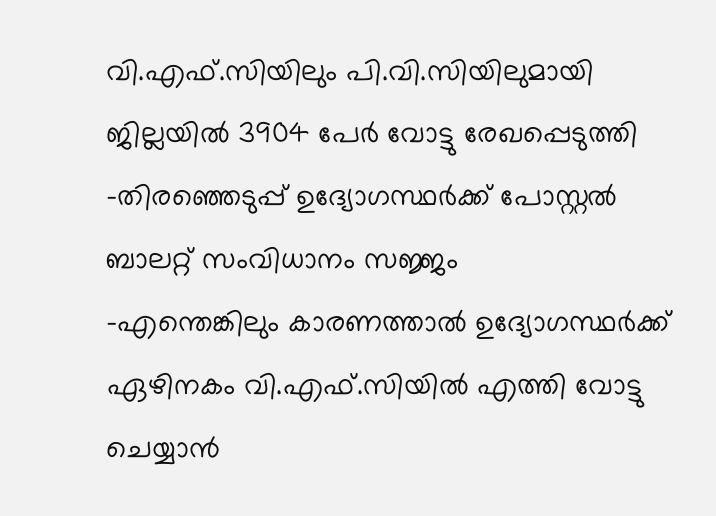വി.എഫ്.സിയിലും പി.വി.സിയിലുമായി ജില്ലയിൽ 3904 പേർ വോട്ടു രേഖപ്പെടുത്തി
-തിരഞ്ഞെടുപ്പ് ഉദ്യോഗസ്ഥർക്ക് പോസ്റ്റൽ ബാലറ്റ് സംവിധാനം സജ്ജം
-എന്തെങ്കിലും കാരണത്താൽ ഉദ്യോഗസ്ഥർക്ക് ഏഴിനകം വി.എഫ്.സിയിൽ എത്തി വോട്ടു ചെയ്യാൻ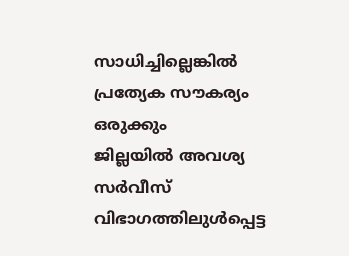സാധിച്ചില്ലെങ്കിൽ പ്രത്യേക സൗകര്യം ഒരുക്കും
ജില്ലയിൽ അവശ്യ സർവീസ് വിഭാഗത്തിലുൾപ്പെട്ട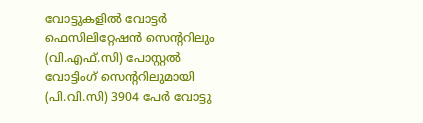വോട്ടുകളിൽ വോട്ടർ ഫെസിലിറ്റേഷൻ സെന്ററിലും (വി.എഫ്.സി) പോസ്റ്റൽ വോട്ടിംഗ് സെന്ററിലുമായി (പി.വി.സി) 3904 പേർ വോട്ടു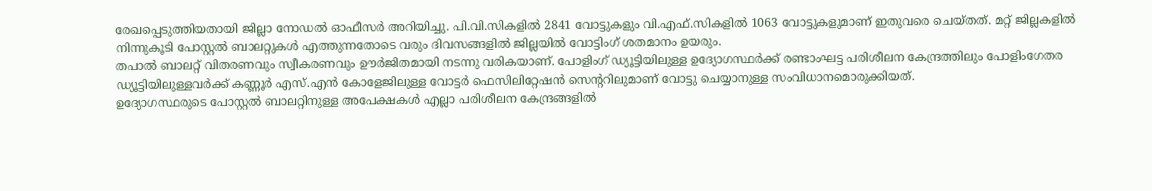രേഖപ്പെടുത്തിയതായി ജില്ലാ നോഡൽ ഓഫീസർ അറിയിച്ചു. പി.വി.സികളിൽ 2841 വോട്ടുകളും വി.എഫ്.സികളിൽ 1063 വോട്ടുകളുമാണ് ഇതുവരെ ചെയ്തത്. മറ്റ് ജില്ലകളിൽ നിന്നുകൂടി പോസ്റ്റൽ ബാലറ്റുകൾ എത്തുന്നതോടെ വരും ദിവസങ്ങളിൽ ജില്ലയിൽ വോട്ടിംഗ് ശതമാനം ഉയരും.
തപാൽ ബാലറ്റ് വിതരണവും സ്വീകരണവും ഊർജിതമായി നടന്നു വരികയാണ്. പോളിംഗ് ഡ്യൂട്ടിയിലുള്ള ഉദ്യോഗസ്ഥർക്ക് രണ്ടാംഘട്ട പരിശീലന കേന്ദ്രത്തിലും പോളിംഗേതര ഡ്യൂട്ടിയിലുള്ളവർക്ക് കണ്ണൂർ എസ്.എൻ കോളേജിലുള്ള വോട്ടർ ഫെസിലിറ്റേഷൻ സെൻ്ററിലുമാണ് വോട്ടു ചെയ്യാനുള്ള സംവിധാനമൊരുക്കിയത്.
ഉദ്യോഗസ്ഥരുടെ പോസ്റ്റൽ ബാലറ്റിനുള്ള അപേക്ഷകൾ എല്ലാ പരിശീലന കേന്ദ്രങ്ങളിൽ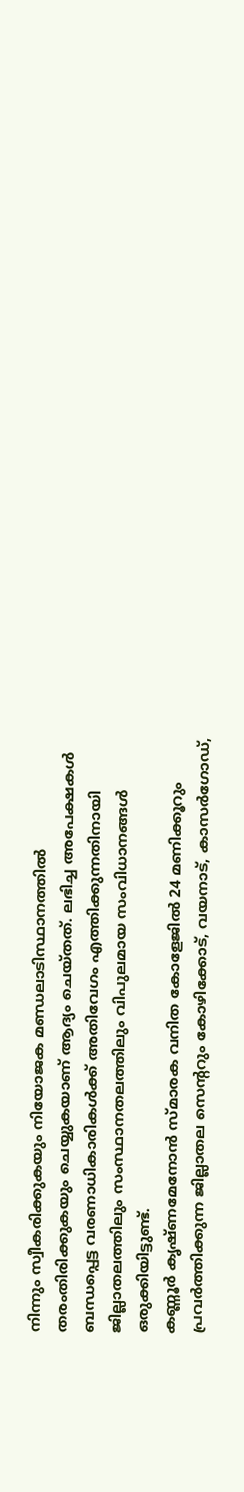നിന്നും സ്വീകരിക്കുകയും നിയോജക മണ്ഡലാടിസ്ഥാനത്തിൽ തരംതിരിക്കുകയും ചെയ്യുകയാണ് ആദ്യം ചെയ്തത്. ലഭിച്ച അപേക്ഷകൾ ബന്ധപ്പെട്ട വരണാധികാരികൾക്ക് അതിവേഗം എത്തിക്കുന്നതിനായി ജില്ലാതലത്തിലും സംസ്ഥാനതലത്തിലും വിപുലമായ സംവിധാനങ്ങൾ ഒരുക്കിയിട്ടുണ്ട്.
കണ്ണൂർ കൃഷ്ണമേനോൻ സ്മാരക വനിത കോളേജിൽ 24 മണിക്കൂറും പ്രവർത്തിക്കുന്ന ജില്ലാതല സെൻ്ററും കോഴിക്കോട്, വയനാട്, കാസർഗോഡ്,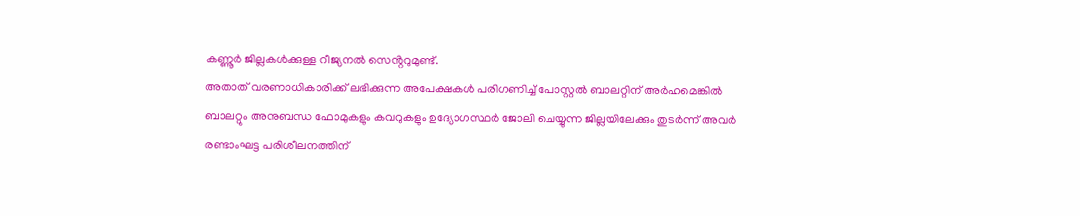കണ്ണൂർ ജില്ലകൾക്കുള്ള റീജ്യനൽ സെൻ്ററുമുണ്ട്.
അതാത് വരണാധികാരിക്ക് ലഭിക്കുന്ന അപേക്ഷകൾ പരിഗണിച്ച് പോസ്റ്റൽ ബാലറ്റിന് അർഹമെങ്കിൽ ബാലറ്റും അനുബന്ധ ഫോമുകളും കവറുകളും ഉദ്യോഗസ്ഥർ ജോലി ചെയ്യുന്ന ജില്ലയിലേക്കും തുടർന്ന് അവർ രണ്ടാംഘട്ട പരിശീലനത്തിന്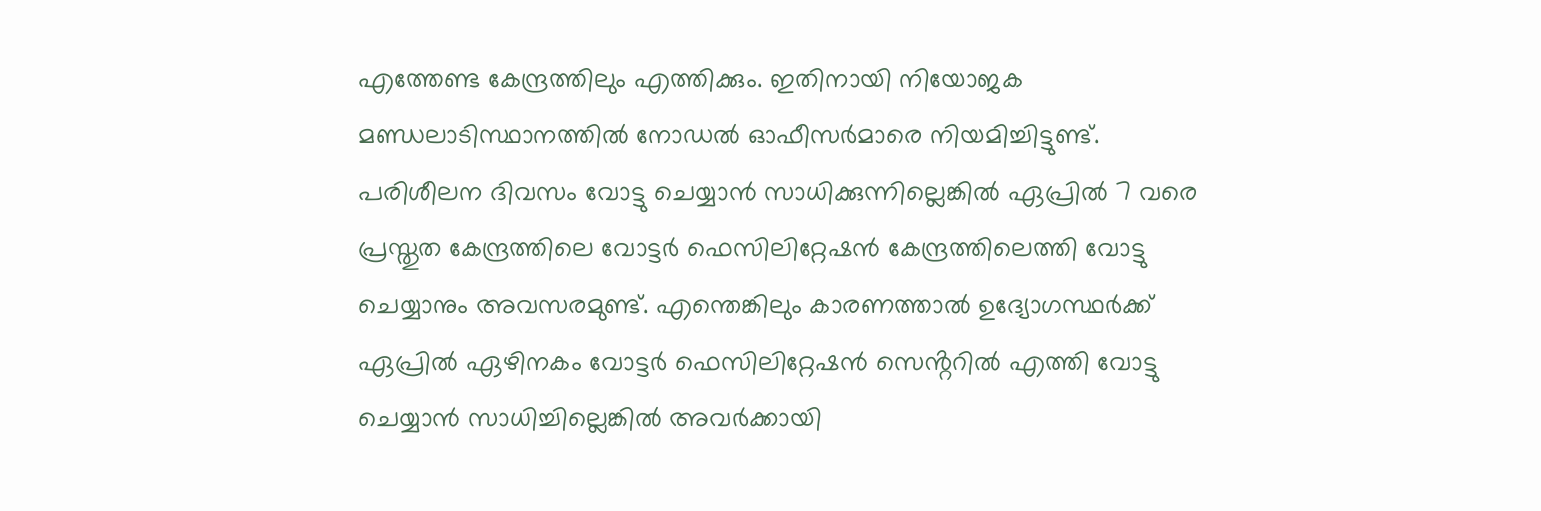എത്തേണ്ട കേന്ദ്രത്തിലും എത്തിക്കും. ഇതിനായി നിയോജക മണ്ഡലാടിസ്ഥാനത്തിൽ നോഡൽ ഓഫീസർമാരെ നിയമിച്ചിട്ടുണ്ട്.
പരിശീലന ദിവസം വോട്ടു ചെയ്യാൻ സാധിക്കുന്നില്ലെങ്കിൽ ഏപ്രിൽ 7 വരെ പ്രസ്തുത കേന്ദ്രത്തിലെ വോട്ടർ ഫെസിലിറ്റേഷൻ കേന്ദ്രത്തിലെത്തി വോട്ടു ചെയ്യാനും അവസരമുണ്ട്. എന്തെങ്കിലും കാരണത്താൽ ഉദ്യോഗസ്ഥർക്ക് ഏപ്രിൽ ഏഴിനകം വോട്ടർ ഫെസിലിറ്റേഷൻ സെൻ്ററിൽ എത്തി വോട്ടു ചെയ്യാൻ സാധിച്ചില്ലെങ്കിൽ അവർക്കായി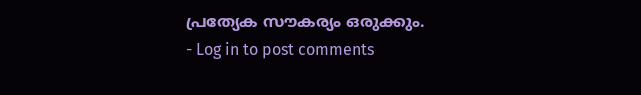പ്രത്യേക സൗകര്യം ഒരുക്കും.
- Log in to post comments